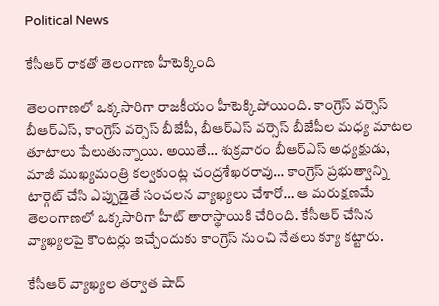Political News

కేసీఆర్ రాకతో తెలంగాణ హీటెక్కింది

తెలంగాణలో ఒక్కసారిగా రాజకీయం హీటెక్కిపోయింది. కాంగ్రెస్ వర్సెస్ బీఆర్ఎస్, కాంగ్రెస్ వర్సెస్ బీజేపీ, బీఆర్ఎస్ వర్సెస్ బీజేపీల మధ్య మాటల తూటాలు పేలుతున్నాయి. అయితే… శుక్రవారం బీఆర్ఎస్ అధ్యక్షుడు, మాజీ ముఖ్యమంత్రి కల్వకుంట్ల చంద్రశేఖరరావు… కాంగ్రెస్ ప్రభుత్వాన్ని టార్గెట్ చేసి ఎప్పుడైతే సంచలన వ్యాఖ్యలు చేశారో… ఆ మరుక్షణమే తెలంగాణలో ఒక్కసారిగా హీట్ తారాస్థాయికి చేరింది. కేసీఆర్ చేసిన వ్యాఖ్యలపై కౌంటర్లు ఇచ్చేందుకు కాంగ్రెస్ నుంచి నేతలు క్యూ కట్టారు.

కేసీఆర్ వ్యాఖ్యల తర్వాత షాద్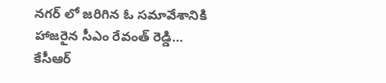నగర్ లో జరిగిన ఓ సమావేశానికి హాజరైన సీఎం రేవంత్ రెడ్డి… కేసీఆర్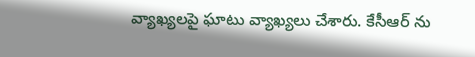వ్యాఖ్యలపై ఘాటు వ్యాఖ్యలు చేశారు. కేసీఆర్ ను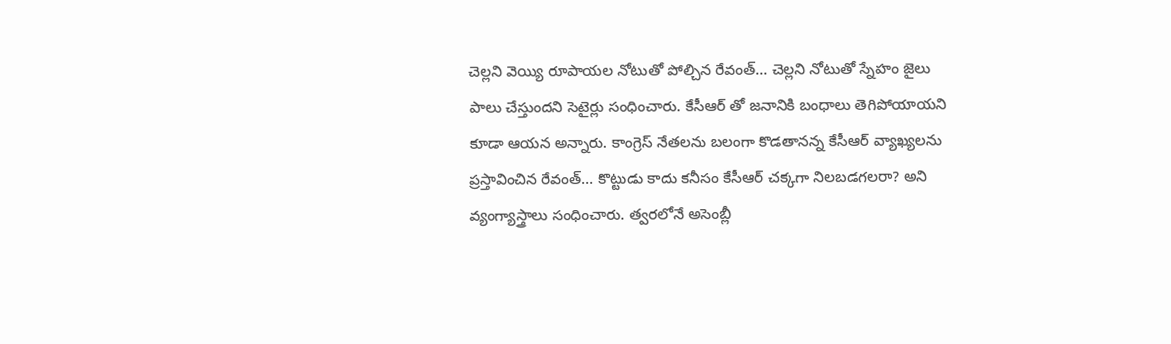చెల్లని వెయ్యి రూపాయల నోటుతో పోల్చిన రేవంత్… చెల్లని నోటుతో స్నేహం జైలు పాలు చేస్తుందని సెటైర్లు సంధించారు. కేసీఆర్ తో జనానికి బంధాలు తెగిపోయాయని కూడా ఆయన అన్నారు. కాంగ్రెస్ నేతలను బలంగా కొడతానన్న కేసీఆర్ వ్యాఖ్యలను ప్రస్తావించిన రేవంత్… కొట్టుడు కాదు కనీసం కేసీఆర్ చక్కగా నిలబడగలరా? అని వ్యంగ్యాస్త్రాలు సంధించారు. త్వరలోనే అసెంబ్లీ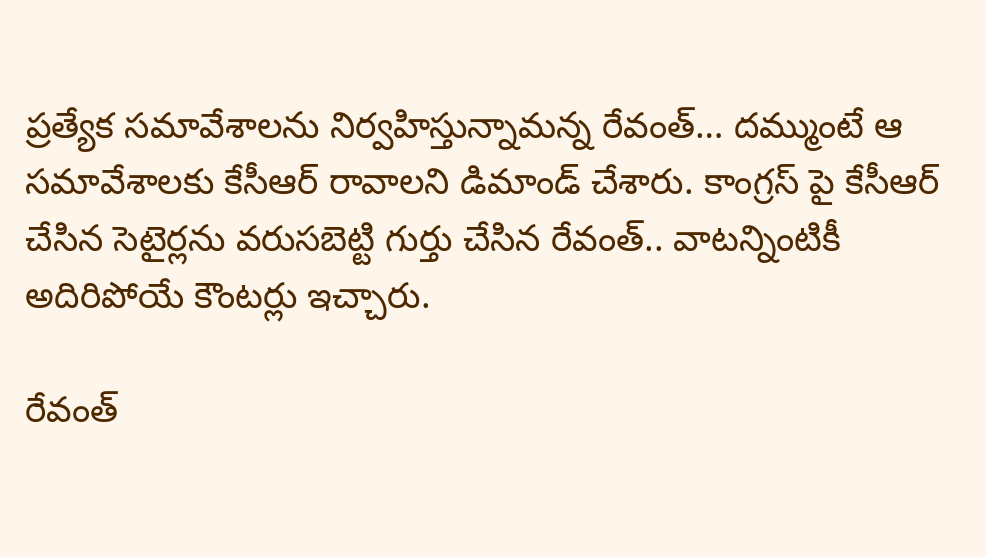ప్రత్యేక సమావేశాలను నిర్వహిస్తున్నామన్న రేవంత్… దమ్ముంటే ఆ సమావేశాలకు కేసీఆర్ రావాలని డిమాండ్ చేశారు. కాంగ్రస్ పై కేసీఆర్ చేసిన సెటైర్లను వరుసబెట్టి గుర్తు చేసిన రేవంత్.. వాటన్నింటికీ అదిరిపోయే కౌంటర్లు ఇచ్చారు.

రేవంత్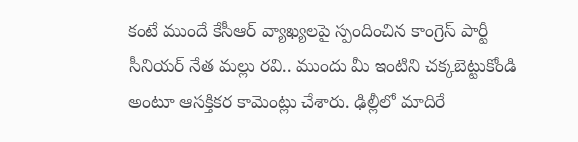కంటే ముందే కేసీఆర్ వ్యాఖ్యలపై స్పందించిన కాంగ్రెస్ పార్టీ సీనియర్ నేత మల్లు రవి.. ముందు మీ ఇంటిని చక్కబెట్టుకోండి అంటూ ఆసక్తికర కామెంట్లు చేశారు. ఢిల్లీలో మాదిరే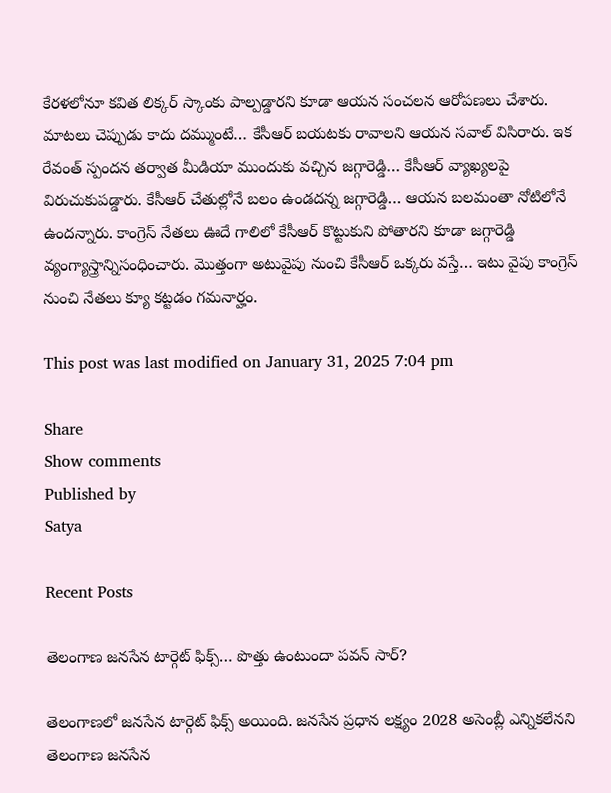కేరళలోనూ కవిత లిక్కర్ స్కాంకు పాల్పడ్డారని కూడా ఆయన సంచలన ఆరోపణలు చేశారు. మాటలు చెప్పుడు కాదు దమ్ముంటే… కేసీఆర్ బయటకు రావాలని ఆయన సవాల్ విసిరారు. ఇక రేవంత్ స్పందన తర్వాత మీడియా ముందుకు వచ్చిన జగ్గారెడ్డి… కేసీఆర్ వ్యాఖ్యలపై విరుచుకుపడ్డారు. కేసీఆర్ చేతుల్లోనే బలం ఉండదన్న జగ్గారెడ్డి… ఆయన బలమంతా నోటిలోనే ఉందన్నారు. కాంగ్రెస్ నేతలు ఊదే గాలిలో కేసీఆర్ కొట్టుకుని పోతారని కూడా జగ్గారెడ్డి వ్యంగ్యాస్త్రాన్నిసంధించారు. మొత్తంగా అటువైపు నుంచి కేసీఆర్ ఒక్కరు వస్తే… ఇటు వైపు కాంగ్రెస్ నుంచి నేతలు క్యూ కట్టడం గమనార్హం.

This post was last modified on January 31, 2025 7:04 pm

Share
Show comments
Published by
Satya

Recent Posts

తెలంగాణ జనసేన టార్గెట్ ఫిక్స్… పొత్తు ఉంటుందా పవన్ సార్?

తెలంగాణలో జనసేన టార్గెట్ ఫిక్స్ అయింది. జనసేన ప్రధాన లక్ష్యం 2028 అసెంబ్లీ ఎన్నికలేనని తెలంగాణ జనసేన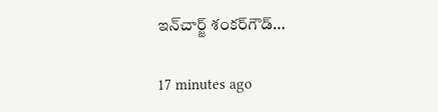ఇన్‌చార్జ్‌ శంకర్‌గౌడ్‌…

17 minutes ago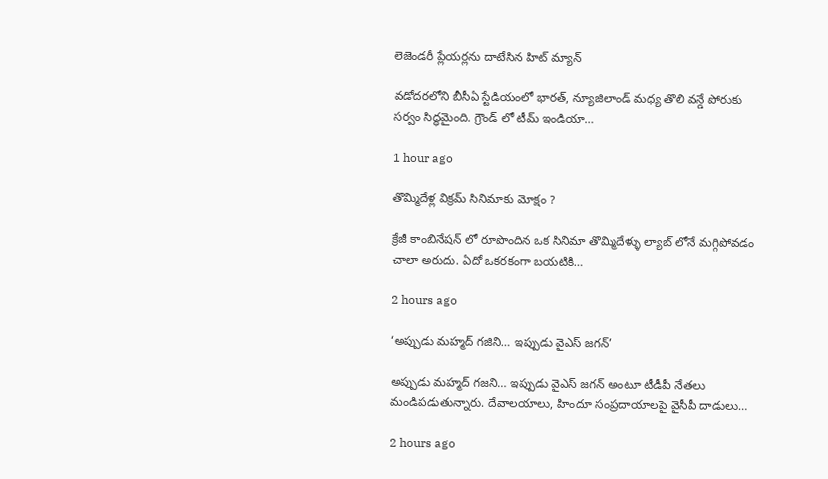లెజెండరీ ప్లేయర్లను దాటేసిన హిట్ మ్యాన్

వడోదరలోని బీసీఏ స్టేడియంలో భారత్, న్యూజిలాండ్ మధ్య తొలి వన్డే పోరుకు సర్వం సిద్ధమైంది. గ్రౌండ్ లో టీమ్ ఇండియా…

1 hour ago

తొమ్మిదేళ్ల విక్రమ్ సినిమాకు మోక్షం ?

క్రేజీ కాంబినేషన్ లో రూపొందిన ఒక సినిమా తొమ్మిదేళ్ళు ల్యాబ్ లోనే మగ్గిపోవడం చాలా అరుదు. ఏదో ఒకరకంగా బయటికి…

2 hours ago

‘అప్పుడు మహ్మద్ గజిని… ఇప్పుడు వైఎస్ జగన్’

అప్పుడు మహ్మద్‌ గజని… ఇప్పుడు వైఎస్‌ జగన్‌ అంటూ టీడీపీ నేతలు మండిపడుతున్నారు. దేవాలయాలు, హిందూ సంప్రదాయాలపై వైసీపీ దాడులు…

2 hours ago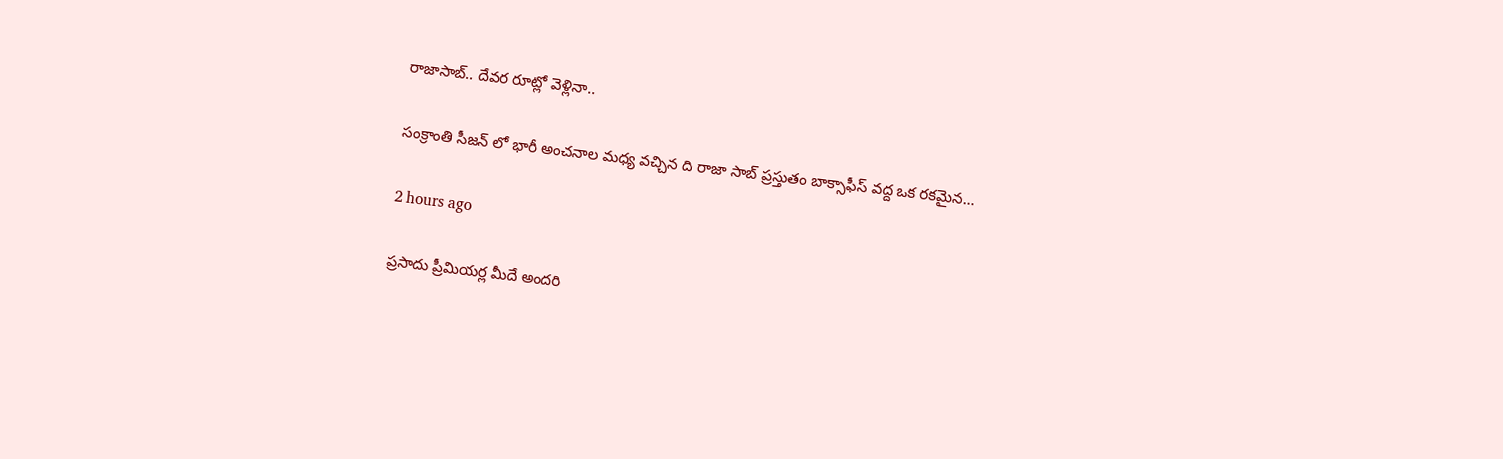రాజాసాబ్.. దేవర రూట్లో వెళ్లినా..

సంక్రాంతి సీజన్ లో భారీ అంచనాల మధ్య వచ్చిన ది రాజా సాబ్ ప్రస్తుతం బాక్సాఫీస్ వద్ద ఒక రకమైన…

2 hours ago

ప్రసాదు ప్రీమియర్ల మీదే అందరి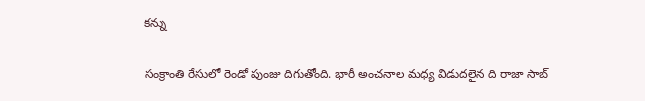కన్ను

సంక్రాంతి రేసులో రెండో పుంజు దిగుతోంది. భారీ అంచనాల మధ్య విడుదలైన ది రాజా సాబ్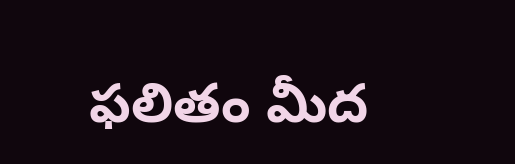ఫలితం మీద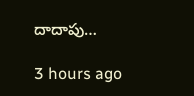దాదాపు…

3 hours ago